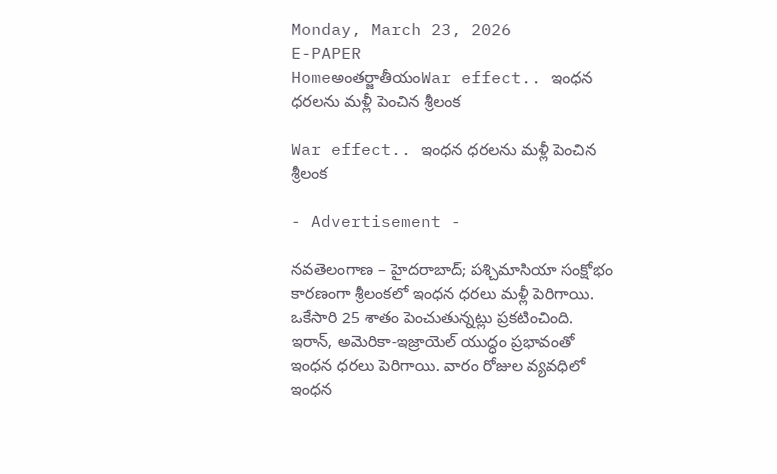Monday, March 23, 2026
E-PAPER
Homeఅంతర్జాతీయంWar effect.. ఇంధన ధరలను మళ్లీ పెంచిన శ్రీలంక

War effect.. ఇంధన ధరలను మళ్లీ పెంచిన శ్రీలంక

- Advertisement -

నవతెలంగాణ – హైదరాబాద్; పశ్చిమాసియా సంక్షోభం కారణంగా శ్రీలంకలో ఇంధన ధరలు మళ్లీ పెరిగాయి. ఒకేసారి 25 శాతం పెంచుతున్నట్లు ప్రకటించింది. ఇరాన్, అమెరికా-ఇజ్రాయెల్ యుద్ధం ప్రభావంతో ఇంధన ధరలు పెరిగాయి. వారం రోజుల వ్యవధిలో ఇంధన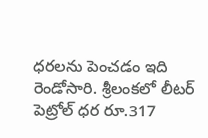ధరలను పెంచడం ఇది రెండోసారి. శ్రీలంకలో లీటర్ పెట్రోల్ ధర రూ.317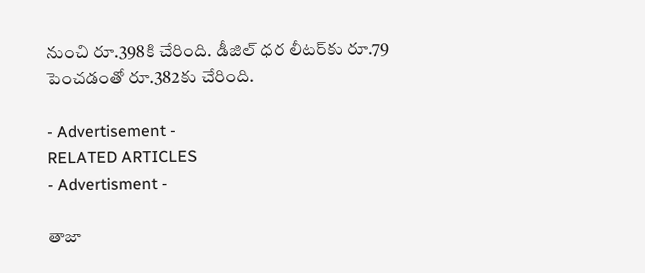నుంచి రూ.398కి చేరింది. డీజిల్ ధర లీటర్‌కు రూ.79 పెంచడంతో రూ.382కు చేరింది.

- Advertisement -
RELATED ARTICLES
- Advertisment -

తాజా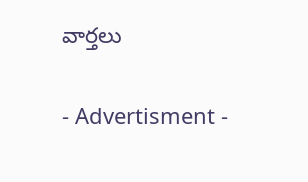వార్తలు

- Advertisment -